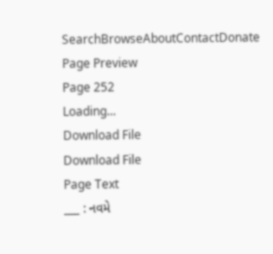SearchBrowseAboutContactDonate
Page Preview
Page 252
Loading...
Download File
Download File
Page Text
___ : નવમે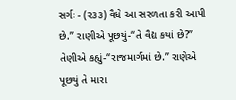સર્ગઃ - (ર૩૩) વૈધે આ સરળતા કરી આપી છે.” રાણીએ પૂછયું-“તે વૈદ્ય કયાં છે?” તેણીએ કહ્યું-“રાજમાર્ગમાં છે.” રાણેએ પૂછયું તે મારા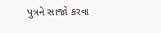પુત્રને સાજો કરવા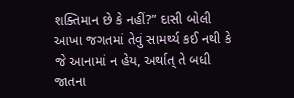શક્તિમાન છે કે નહીં?” દાસી બોલી આખા જગતમાં તેવું સામર્થ્ય કઈ નથી કે જે આનામાં ન હેય, અર્થાત્ તે બધી જાતના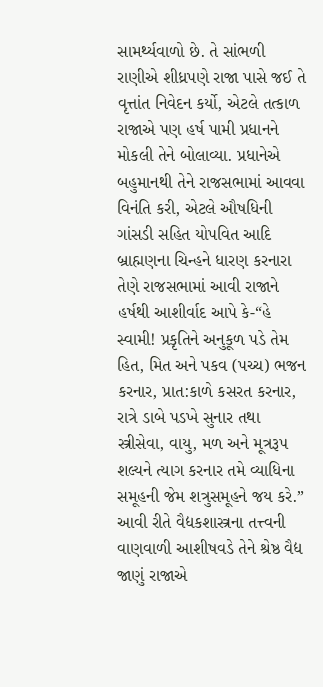સામર્થ્યવાળો છે. તે સાંભળી રાણીએ શીધ્રપણે રાજા પાસે જઈ તે વૃત્તાંત નિવેદન કર્યો, એટલે તત્કાળ રાજાએ પણ હર્ષ પામી પ્રધાનને મોકલી તેને બોલાવ્યા. પ્રધાનેએ બહુમાનથી તેને રાજસભામાં આવવા વિનંતિ કરી, એટલે ઔષધિની ગાંસડી સહિત યોપવિત આદિ બ્રાહ્મણના ચિન્હને ધારણ કરનારા તેણે રાજસભામાં આવી રાજાને હર્ષથી આશીર્વાદ આપે કે-“હે સ્વામી! પ્રકૃતિને અનુકૂળ પડે તેમ હિત, મિત અને પકવ (પચ્ચ) ભજન કરનાર, પ્રાત:કાળે કસરત કરનાર, રાત્રે ડાબે પડખે સુનાર તથા સ્ત્રીસેવા, વાયુ, મળ અને મૂત્રરૂ૫ શલ્યને ત્યાગ કરનાર તમે વ્યાધિના સમૂહની જેમ શત્રુસમૂહને જય કરે.” આવી રીતે વૈદ્યકશાસ્ત્રના તત્ત્વની વાણવાળી આશીષવડે તેને શ્રેષ્ઠ વૈદ્ય જાણું રાજાએ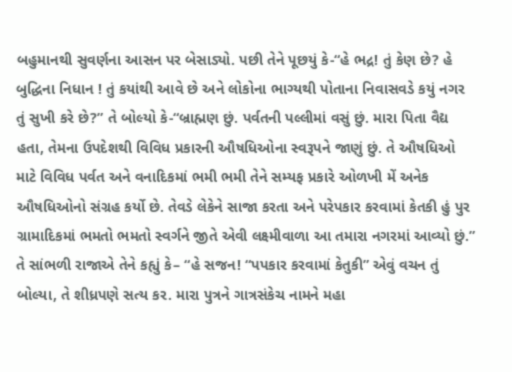બહુમાનથી સુવર્ણના આસન પર બેસાડ્યો. પછી તેને પૂછયું કે-“હે ભદ્ર! તું કેણ છે? હે બુદ્ધિના નિધાન ! તું કયાંથી આવે છે અને લોકોના ભાગ્યથી પોતાના નિવાસવડે કયું નગર તું સુખી કરે છે?” તે બોલ્યો કે-“બ્રાહ્મણ છું. પર્વતની પલ્લીમાં વસું છું. મારા પિતા વૈદ્ય હતા, તેમના ઉપદેશથી વિવિધ પ્રકારની ઔષધિઓના સ્વરૂપને જાણું છું. તે ઔષધિઓ માટે વિવિધ પર્વત અને વનાદિકમાં ભમી ભમી તેને સમ્યફ પ્રકારે ઓળખી મેં અનેક ઔષધિઓનો સંગ્રહ કર્યો છે. તેવડે લેકેને સાજા કરતા અને પરેપકાર કરવામાં કેતકી હું પુર ગ્રામાદિકમાં ભમતો ભમતો સ્વર્ગને જીતે એવી લક્ષ્મીવાળા આ તમારા નગરમાં આવ્યો છું.” તે સાંભળી રાજાએ તેને કહ્યું કે– “હે સજન! “પપકાર કરવામાં કેતુકી” એવું વચન તું બોલ્યા, તે શીધ્રપણે સત્ય કર. મારા પુત્રને ગાત્રસંકેચ નામને મહા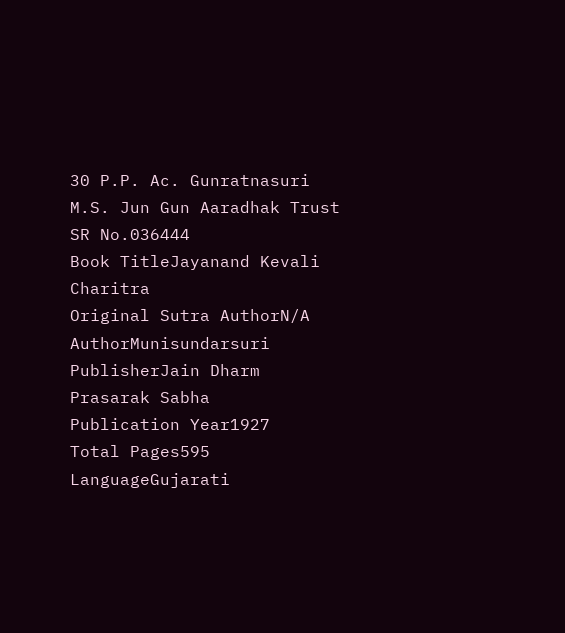30 P.P. Ac. Gunratnasuri M.S. Jun Gun Aaradhak Trust
SR No.036444
Book TitleJayanand Kevali Charitra
Original Sutra AuthorN/A
AuthorMunisundarsuri
PublisherJain Dharm Prasarak Sabha
Publication Year1927
Total Pages595
LanguageGujarati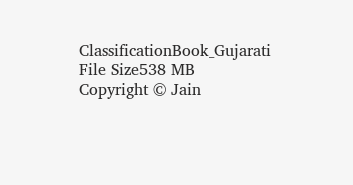ClassificationBook_Gujarati
File Size538 MB
Copyright © Jain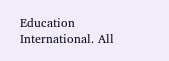Education International. All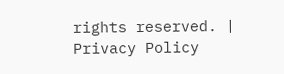rights reserved. | Privacy Policy